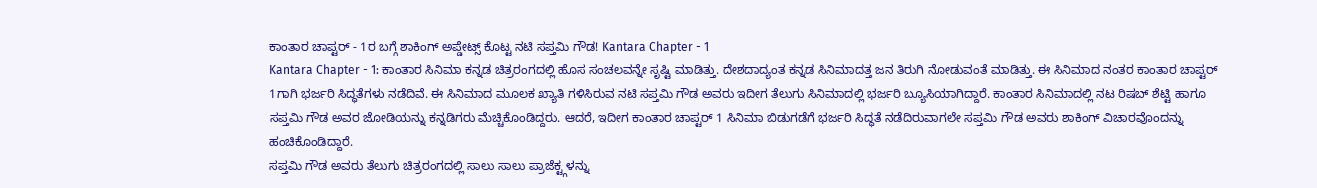ಕಾಂತಾರ ಚಾಪ್ಟರ್ - 1ರ ಬಗ್ಗೆ ಶಾಕಿಂಗ್ ಅಪ್ಡೇಟ್ಸ್ ಕೊಟ್ಟ ನಟಿ ಸಪ್ತಮಿ ಗೌಡ! Kantara Chapter - 1
Kantara Chapter - 1: ಕಾಂತಾರ ಸಿನಿಮಾ ಕನ್ನಡ ಚಿತ್ರರಂಗದಲ್ಲಿ ಹೊಸ ಸಂಚಲವನ್ನೇ ಸೃಷ್ಟಿ ಮಾಡಿತ್ತು. ದೇಶದಾದ್ಯಂತ ಕನ್ನಡ ಸಿನಿಮಾದತ್ತ ಜನ ತಿರುಗಿ ನೋಡುವಂತೆ ಮಾಡಿತ್ತು. ಈ ಸಿನಿಮಾದ ನಂತರ ಕಾಂತಾರ ಚಾಪ್ಟರ್ 1ಗಾಗಿ ಭರ್ಜರಿ ಸಿದ್ಧತೆಗಳು ನಡೆದಿವೆ. ಈ ಸಿನಿಮಾದ ಮೂಲಕ ಖ್ಯಾತಿ ಗಳಿಸಿರುವ ನಟಿ ಸಪ್ತಮಿ ಗೌಡ ಅವರು ಇದೀಗ ತೆಲುಗು ಸಿನಿಮಾದಲ್ಲಿ ಭರ್ಜರಿ ಬ್ಯೂಸಿಯಾಗಿದ್ದಾರೆ. ಕಾಂತಾರ ಸಿನಿಮಾದಲ್ಲಿ ನಟ ರಿಷಬ್ ಶೆಟ್ಟಿ ಹಾಗೂ ಸಪ್ತಮಿ ಗೌಡ ಅವರ ಜೋಡಿಯನ್ನು ಕನ್ನಡಿಗರು ಮೆಚ್ಚಿಕೊಂಡಿದ್ದರು. ಆದರೆ, ಇದೀಗ ಕಾಂತಾರ ಚಾಪ್ಟರ್ 1 ಸಿನಿಮಾ ಬಿಡುಗಡೆಗೆ ಭರ್ಜರಿ ಸಿದ್ಧತೆ ನಡೆದಿರುವಾಗಲೇ ಸಪ್ತಮಿ ಗೌಡ ಅವರು ಶಾಕಿಂಗ್ ವಿಚಾರವೊಂದನ್ನು ಹಂಚಿಕೊಂಡಿದ್ದಾರೆ.
ಸಪ್ತಮಿ ಗೌಡ ಅವರು ತೆಲುಗು ಚಿತ್ರರಂಗದಲ್ಲಿ ಸಾಲು ಸಾಲು ಪ್ರಾಜೆಕ್ಟ್ಗಳನ್ನು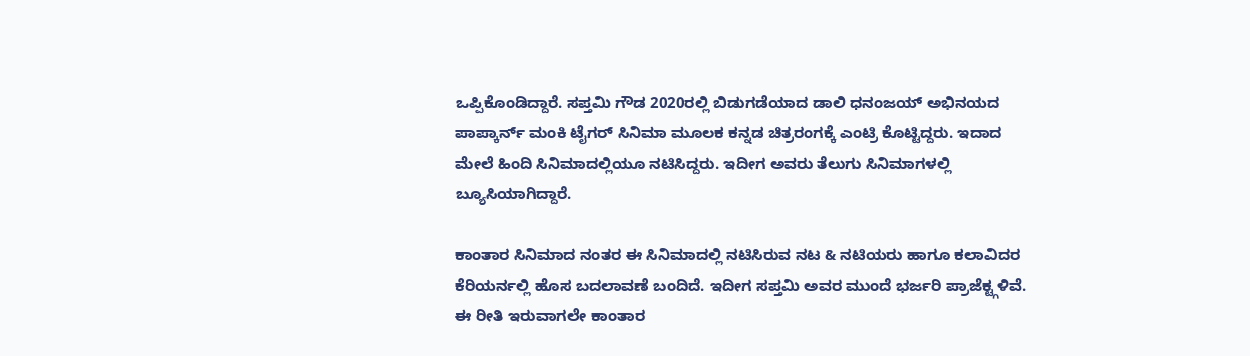ಒಪ್ಪಿಕೊಂಡಿದ್ದಾರೆ. ಸಪ್ತಮಿ ಗೌಡ 2020ರಲ್ಲಿ ಬಿಡುಗಡೆಯಾದ ಡಾಲಿ ಧನಂಜಯ್ ಅಭಿನಯದ ಪಾಪ್ಕಾರ್ನ್ ಮಂಕಿ ಟೈಗರ್ ಸಿನಿಮಾ ಮೂಲಕ ಕನ್ನಡ ಚಿತ್ರರಂಗಕ್ಕೆ ಎಂಟ್ರಿ ಕೊಟ್ಟಿದ್ದರು. ಇದಾದ ಮೇಲೆ ಹಿಂದಿ ಸಿನಿಮಾದಲ್ಲಿಯೂ ನಟಿಸಿದ್ದರು. ಇದೀಗ ಅವರು ತೆಲುಗು ಸಿನಿಮಾಗಳಲ್ಲಿ ಬ್ಯೂಸಿಯಾಗಿದ್ದಾರೆ.

ಕಾಂತಾರ ಸಿನಿಮಾದ ನಂತರ ಈ ಸಿನಿಮಾದಲ್ಲಿ ನಟಿಸಿರುವ ನಟ & ನಟಿಯರು ಹಾಗೂ ಕಲಾವಿದರ ಕೆರಿಯರ್ನಲ್ಲಿ ಹೊಸ ಬದಲಾವಣೆ ಬಂದಿದೆ. ಇದೀಗ ಸಪ್ತಮಿ ಅವರ ಮುಂದೆ ಭರ್ಜರಿ ಪ್ರಾಜೆಕ್ಟ್ಗಳಿವೆ. ಈ ರೀತಿ ಇರುವಾಗಲೇ ಕಾಂತಾರ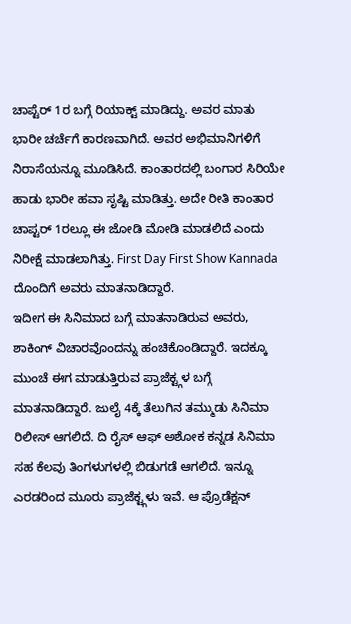ಚಾಪ್ಟೆರ್ 1ರ ಬಗ್ಗೆ ರಿಯಾಕ್ಟ್ ಮಾಡಿದ್ದು. ಅವರ ಮಾತು ಭಾರೀ ಚರ್ಚೆಗೆ ಕಾರಣವಾಗಿದೆ. ಅವರ ಅಭಿಮಾನಿಗಳಿಗೆ ನಿರಾಸೆಯನ್ನೂ ಮೂಡಿಸಿದೆ. ಕಾಂತಾರದಲ್ಲಿ ಬಂಗಾರ ಸಿರಿಯೇ ಹಾಡು ಭಾರೀ ಹವಾ ಸೃಷ್ಟಿ ಮಾಡಿತ್ತು. ಅದೇ ರೀತಿ ಕಾಂತಾರ ಚಾಪ್ಟರ್ 1ರಲ್ಲೂ ಈ ಜೋಡಿ ಮೋಡಿ ಮಾಡಲಿದೆ ಎಂದು ನಿರೀಕ್ಷೆ ಮಾಡಲಾಗಿತ್ತು. First Day First Show Kannada ದೊಂದಿಗೆ ಅವರು ಮಾತನಾಡಿದ್ದಾರೆ.
ಇದೀಗ ಈ ಸಿನಿಮಾದ ಬಗ್ಗೆ ಮಾತನಾಡಿರುವ ಅವರು, ಶಾಕಿಂಗ್ ವಿಚಾರವೊಂದನ್ನು ಹಂಚಿಕೊಂಡಿದ್ದಾರೆ. ಇದಕ್ಕೂ ಮುಂಚೆ ಈಗ ಮಾಡುತ್ತಿರುವ ಪ್ರಾಜೆಕ್ಟ್ಗಳ ಬಗ್ಗೆ ಮಾತನಾಡಿದ್ದಾರೆ. ಜುಲೈ 4ಕ್ಕೆ ತೆಲುಗಿನ ತಮ್ಮುಡು ಸಿನಿಮಾ ರಿಲೀಸ್ ಆಗಲಿದೆ. ದಿ ರೈಸ್ ಆಫ್ ಅಶೋಕ ಕನ್ನಡ ಸಿನಿಮಾ ಸಹ ಕೆಲವು ತಿಂಗಳುಗಳಲ್ಲಿ ಬಿಡುಗಡೆ ಆಗಲಿದೆ. ಇನ್ನೂ ಎರಡರಿಂದ ಮೂರು ಪ್ರಾಜೆಕ್ಟ್ಗಳು ಇವೆ. ಆ ಪ್ರೊಡೆಕ್ಷನ್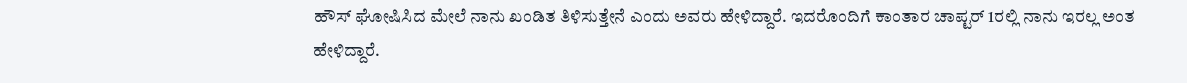ಹೌಸ್ ಘೋಷಿಸಿದ ಮೇಲೆ ನಾನು ಖಂಡಿತ ತಿಳಿಸುತ್ತೇನೆ ಎಂದು ಅವರು ಹೇಳಿದ್ದಾರೆ. ಇದರೊಂದಿಗೆ ಕಾಂತಾರ ಚಾಪ್ಟರ್ 1ರಲ್ಲಿ ನಾನು ಇರಲ್ಲ ಅಂತ ಹೇಳಿದ್ದಾರೆ.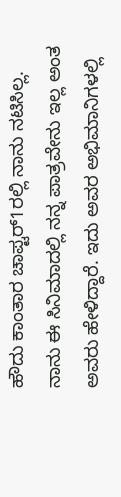ಹೌದು ಕಾಂತಾರ ಚಾಪ್ಟರ್1ರಲ್ಲಿ ನಾನು ನಟಿಸಿಲ್ಲ. ನಾನು ಈ ಸಿನಿಮಾದಲ್ಲಿ ನನ್ನ ಪಾತ್ರವೇನು ಇಲ್ಲ ಅಂತ ಅವರು ಹೇಳಿದ್ದಾರೆ. ಇದು ಅವರ ಅಭಿಮಾನಿಗಳಲ್ಲಿ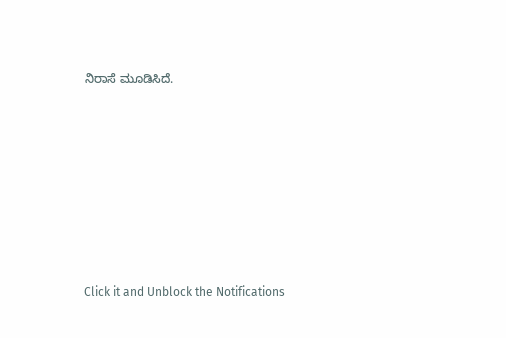ನಿರಾಸೆ ಮೂಡಿಸಿದೆ.












Click it and Unblock the Notifications